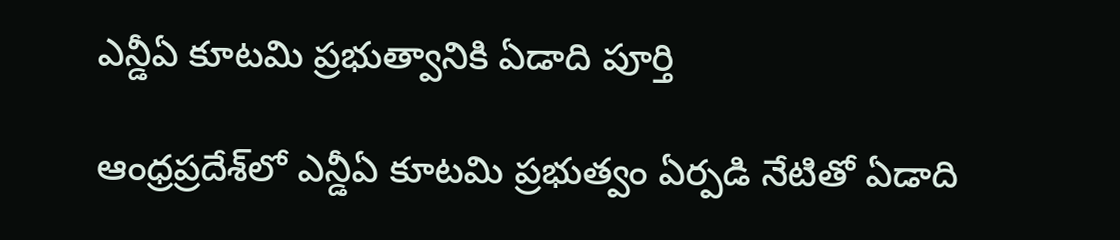ఎన్డీఏ కూటమి ప్రభుత్వానికి ఏడాది పూర్తి

ఆంధ్రప్రదేశ్‌లో ఎన్డీఏ కూటమి ప్రభుత్వం ఏర్పడి నేటితో ఏడాది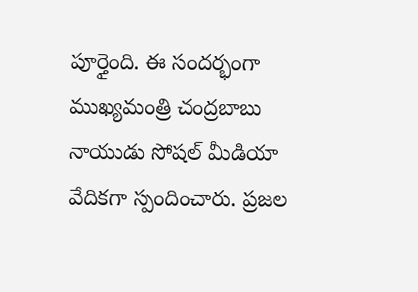పూర్తైంది. ఈ సందర్భంగా ముఖ్యమంత్రి చంద్రబాబు నాయుడు సోషల్ మీడియా వేదికగా స్పందించారు. ప్రజల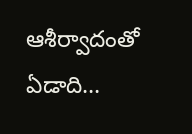ఆశీర్వాదంతో ఏడాది…